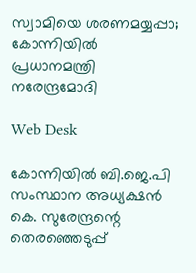സ്വാമിയെ ശരണമയ്യപ്പാ; കോന്നിയില്‍ പ്രധാനമന്ത്രി നരേന്ദ്രമോദി

Web Desk

കോന്നിയില്‍ ബി.ജെ.പി സംസ്ഥാന അധ്യക്ഷന്‍ കെ. സുരേന്ദ്രന്റെ തെരഞ്ഞെടുപ്പ്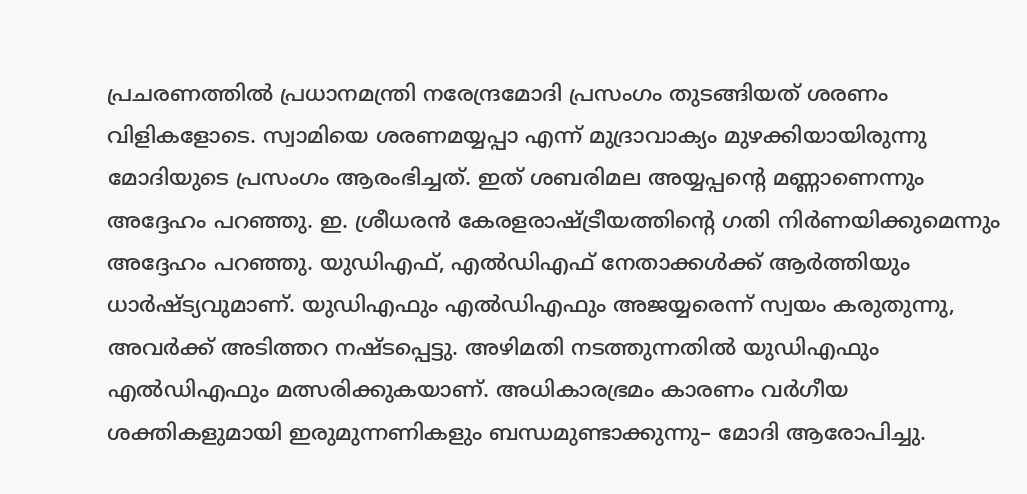പ്രചരണത്തില്‍ പ്രധാനമന്ത്രി നരേന്ദ്രമോദി പ്രസംഗം തുടങ്ങിയത് ശരണം വിളികളോടെ. സ്വാമിയെ ശരണമയ്യപ്പാ എന്ന് മുദ്രാവാക്യം മുഴക്കിയായിരുന്നു മോദിയുടെ പ്രസംഗം ആരംഭിച്ചത്. ഇത് ശബരിമല അയ്യപ്പന്റെ മണ്ണാണെന്നും അദ്ദേഹം പറഞ്ഞു. ഇ. ശ്രീധരന്‍ കേരളരാഷ്ട്രീയത്തിന്റെ ഗതി നിര്‍ണയിക്കുമെന്നും അദ്ദേഹം പറഞ്ഞു. യുഡിഎഫ്, എല്‍ഡിഎഫ് നേതാക്കള്‍ക്ക് ആര്‍ത്തിയും ധാര്‍ഷ്ട്യവുമാണ്. യുഡിഎഫും എല്‍ഡിഎഫും അജയ്യരെന്ന് സ്വയം കരുതുന്നു, അവര്‍ക്ക് അടിത്തറ നഷ്ടപ്പെട്ടു. അഴിമതി നടത്തുന്നതില്‍ യുഡിഎഫും എല്‍ഡിഎഫും മത്സരിക്കുകയാണ്. അധികാരഭ്രമം കാരണം വര്‍ഗീയ ശക്തികളുമായി ഇരുമുന്നണികളും ബന്ധമുണ്ടാക്കുന്നു– മോദി ആരോപിച്ചു.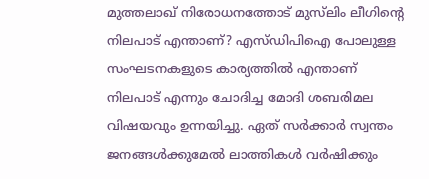മുത്തലാഖ് നിരോധനത്തോട് മുസ്‍ലിം ലീഗിന്റെ നിലപാട് എന്താണ്? എസ്ഡിപിഐ പോലുള്ള സംഘടനകളുടെ കാര്യത്തില്‍ എന്താണ് നിലപാട് എന്നും ചോദിച്ച മോദി ശബരിമല വിഷയവും ഉന്നയിച്ചു. ഏത് സര്‍ക്കാര്‍ സ്വന്തം ജനങ്ങള്‍ക്കുമേല്‍ ലാത്തികള്‍ വര്‍ഷിക്കും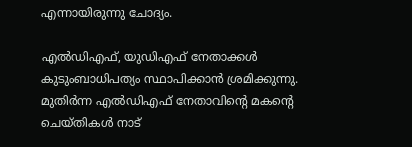എന്നായിരുന്നു ചോദ്യം.

എല്‍ഡിഎഫ്, യുഡിഎഫ് നേതാക്കള്‍ കുടുംബാധിപത്യം സ്ഥാപിക്കാന്‍ ശ്രമിക്കുന്നു. മുതിര്‍ന്ന എല്‍ഡിഎഫ് നേതാവിന്റെ മകന്റെ ചെയ്തികള്‍ നാട്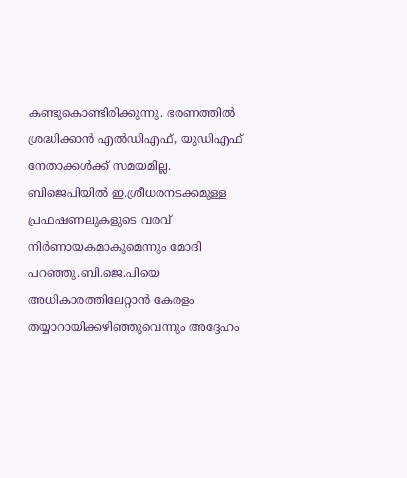കണ്ടുകൊണ്ടിരിക്കുന്നു. ഭരണത്തില്‍ ശ്രദ്ധിക്കാന്‍ എല്‍ഡിഎഫ്, യുഡിഎഫ് നേതാക്കള്‍ക്ക് സമയമില്ല. ബിജെപിയിൽ ഇ.ശ്രീധരനടക്കമുള്ള പ്രഫഷണലുകളുടെ വരവ് നിര്‍ണായകമാകുമെന്നും മോദി പറഞ്ഞു.ബി.ജെ.പിയെ അധികാരത്തിലേറ്റാന്‍ കേരളം തയ്യാറായിക്കഴിഞ്ഞുവെന്നും അദ്ദേഹം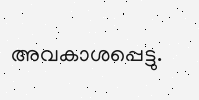അവകാശപ്പെട്ടു.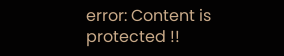error: Content is protected !!